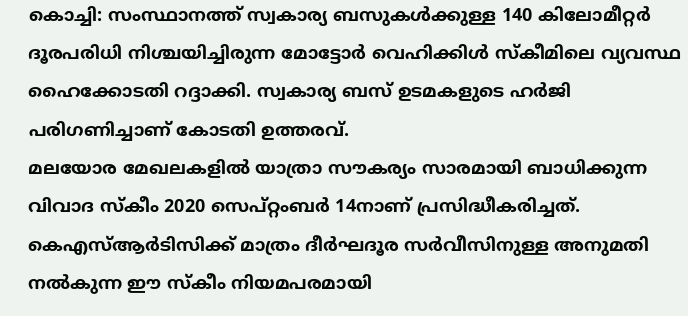കൊച്ചി: സംസ്ഥാനത്ത് സ്വകാര്യ ബസുകൾക്കുള്ള 140 കിലോമീറ്റർ ദൂരപരിധി നിശ്ചയിച്ചിരുന്ന മോട്ടോർ വെഹിക്കിൾ സ്കീമിലെ വ്യവസ്ഥ ഹൈക്കോടതി റദ്ദാക്കി. സ്വകാര്യ ബസ് ഉടമകളുടെ ഹർജി പരിഗണിച്ചാണ് കോടതി ഉത്തരവ്.
മലയോര മേഖലകളിൽ യാത്രാ സൗകര്യം സാരമായി ബാധിക്കുന്ന വിവാദ സ്കീം 2020 സെപ്റ്റംബർ 14നാണ് പ്രസിദ്ധീകരിച്ചത്. കെഎസ്ആർടിസിക്ക് മാത്രം ദീർഘദൂര സർവീസിനുള്ള അനുമതി നൽകുന്ന ഈ സ്കീം നിയമപരമായി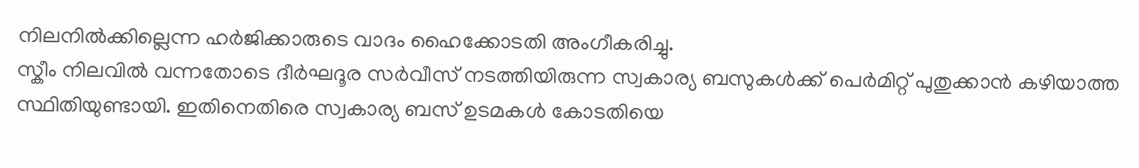നിലനിൽക്കില്ലെന്ന ഹർജിക്കാരുടെ വാദം ഹൈക്കോടതി അംഗീകരിച്ചു.
സ്കീം നിലവിൽ വന്നതോടെ ദീർഘദൂര സർവീസ് നടത്തിയിരുന്ന സ്വകാര്യ ബസുകൾക്ക് പെർമിറ്റ് പുതുക്കാൻ കഴിയാത്ത സ്ഥിതിയുണ്ടായി. ഇതിനെതിരെ സ്വകാര്യ ബസ് ഉടമകൾ കോടതിയെ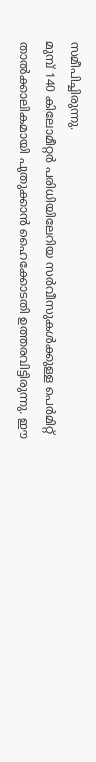സമീപിച്ചിരുന്നു.
മുമ്പ് 140 കിലോമീറ്റർ പരിധിയിലേറിയ സർവീസുകൾക്കുള്ള പെർമിറ്റ് താൽക്കാലികമായി പുതുക്കാൻ ഹൈക്കോടതി ഉത്തരവിട്ടിരുന്നു. ഈ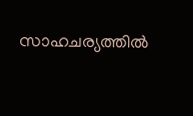സാഹചര്യത്തിൽ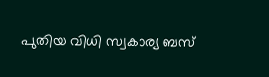പുതിയ വിധി സ്വകാര്യ ബസ്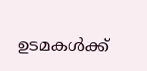ഉടമകൾക്ക്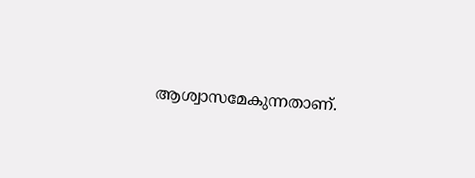ആശ്വാസമേകുന്നതാണ്.